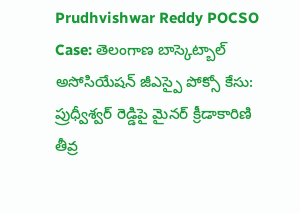Prudhvishwar Reddy POCSO Case: తెలంగాణ బాస్కెట్బాల్ అసోసియేషన్ జీఎస్పై పోక్సో కేసు: ప్రుధ్వీశ్వర్ రెడ్డిపై మైనర్ క్రీడాకారిణి తీవ్ర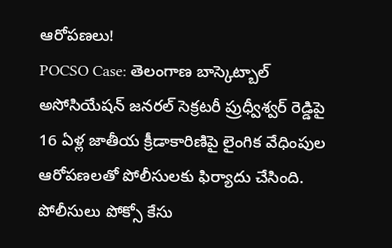ఆరోపణలు!
POCSO Case: తెలంగాణ బాస్కెట్బాల్ అసోసియేషన్ జనరల్ సెక్రటరీ ప్రుధ్వీశ్వర్ రెడ్డిపై 16 ఏళ్ల జాతీయ క్రీడాకారిణిపై లైంగిక వేధింపుల ఆరోపణలతో పోలీసులకు ఫిర్యాదు చేసింది. పోలీసులు పోక్సో కేసు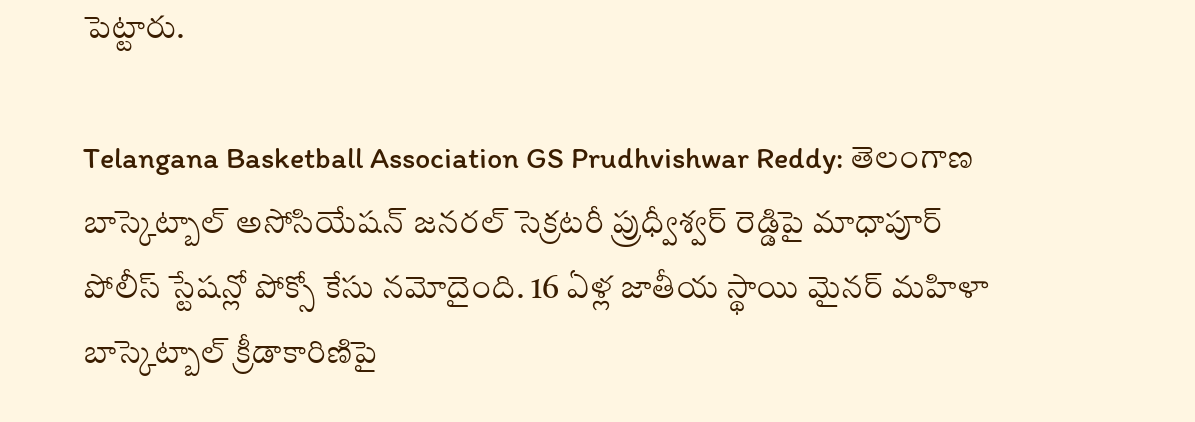పెట్టారు.

Telangana Basketball Association GS Prudhvishwar Reddy: తెలంగాణ బాస్కెట్బాల్ అసోసియేషన్ జనరల్ సెక్రటరీ ప్రుధ్వీశ్వర్ రెడ్డిపై మాధాపూర్ పోలీస్ స్టేషన్లో పోక్సో కేసు నమోదైంది. 16 ఏళ్ల జాతీయ స్థాయి మైనర్ మహిళా బాస్కెట్బాల్ క్రీడాకారిణిపై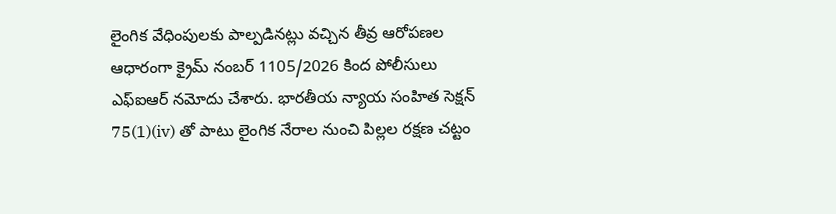లైంగిక వేధింపులకు పాల్పడినట్లు వచ్చిన తీవ్ర ఆరోపణల ఆధారంగా క్రైమ్ నంబర్ 1105/2026 కింద పోలీసులు ఎఫ్ఐఆర్ నమోదు చేశారు. భారతీయ న్యాయ సంహిత సెక్షన్ 75(1)(iv) తో పాటు లైంగిక నేరాల నుంచి పిల్లల రక్షణ చట్టం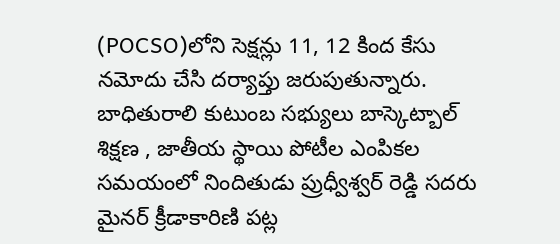(POCSO)లోని సెక్షన్లు 11, 12 కింద కేసు నమోదు చేసి దర్యాప్తు జరుపుతున్నారు.
బాధితురాలి కుటుంబ సభ్యులు బాస్కెట్బాల్ శిక్షణ , జాతీయ స్థాయి పోటీల ఎంపికల సమయంలో నిందితుడు ప్రుధ్వీశ్వర్ రెడ్డి సదరు మైనర్ క్రీడాకారిణి పట్ల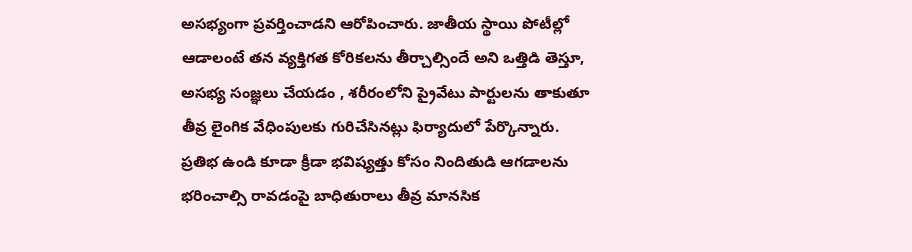అసభ్యంగా ప్రవర్తించాడని ఆరోపించారు. జాతీయ స్థాయి పోటీల్లో ఆడాలంటే తన వ్యక్తిగత కోరికలను తీర్చాల్సిందే అని ఒత్తిడి తెస్తూ, అసభ్య సంజ్ఞలు చేయడం , శరీరంలోని ప్రైవేటు పార్టులను తాకుతూ తీవ్ర లైంగిక వేధింపులకు గురిచేసినట్లు ఫిర్యాదులో పేర్కొన్నారు. ప్రతిభ ఉండి కూడా క్రీడా భవిష్యత్తు కోసం నిందితుడి ఆగడాలను భరించాల్సి రావడంపై బాధితురాలు తీవ్ర మానసిక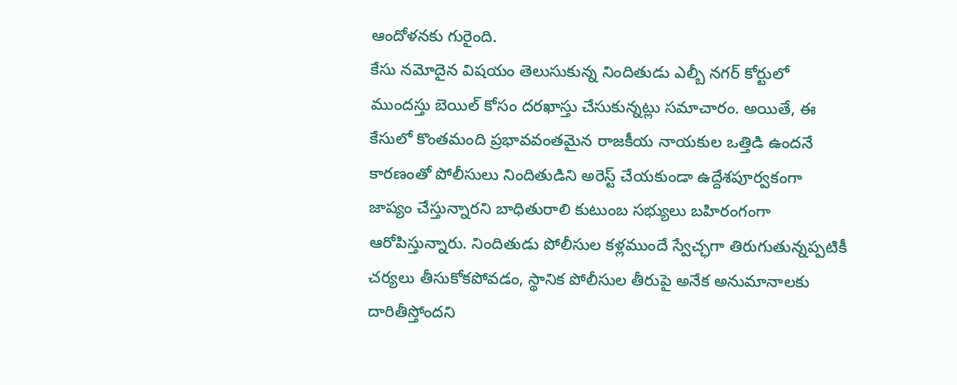ఆందోళనకు గురైంది.
కేసు నమోదైన విషయం తెలుసుకున్న నిందితుడు ఎల్బీ నగర్ కోర్టులో ముందస్తు బెయిల్ కోసం దరఖాస్తు చేసుకున్నట్లు సమాచారం. అయితే, ఈ కేసులో కొంతమంది ప్రభావవంతమైన రాజకీయ నాయకుల ఒత్తిడి ఉందనే కారణంతో పోలీసులు నిందితుడిని అరెస్ట్ చేయకుండా ఉద్దేశపూర్వకంగా జాప్యం చేస్తున్నారని బాధితురాలి కుటుంబ సభ్యులు బహిరంగంగా ఆరోపిస్తున్నారు. నిందితుడు పోలీసుల కళ్లముందే స్వేచ్ఛగా తిరుగుతున్నప్పటికీ చర్యలు తీసుకోకపోవడం, స్థానిక పోలీసుల తీరుపై అనేక అనుమానాలకు దారితీస్తోందని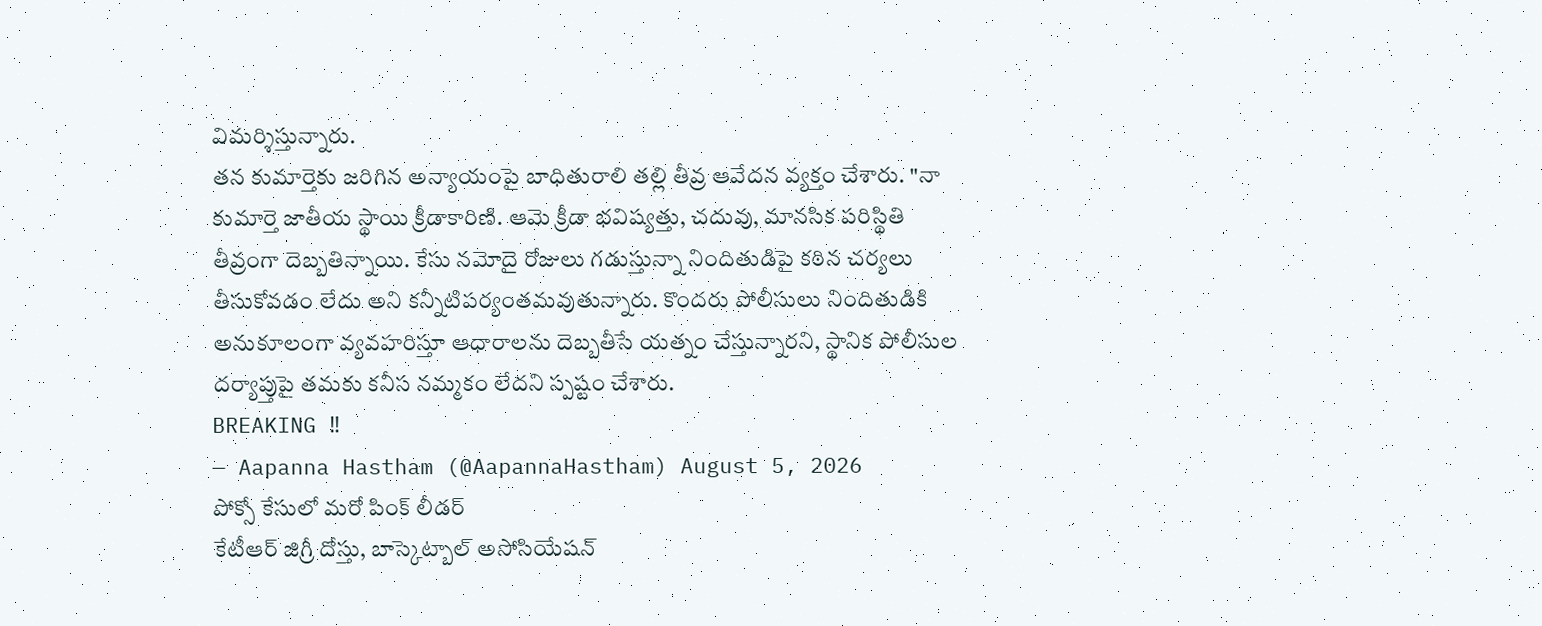విమర్శిస్తున్నారు.
తన కుమార్తెకు జరిగిన అన్యాయంపై బాధితురాలి తల్లి తీవ్ర ఆవేదన వ్యక్తం చేశారు. "నా కుమార్తె జాతీయ స్థాయి క్రీడాకారిణి. ఆమె క్రీడా భవిష్యత్తు, చదువు, మానసిక పరిస్థితి తీవ్రంగా దెబ్బతిన్నాయి. కేసు నమోదై రోజులు గడుస్తున్నా నిందితుడిపై కఠిన చర్యలు తీసుకోవడం లేదు అని కన్నీటిపర్యంతమవుతున్నారు. కొందరు పోలీసులు నిందితుడికి అనుకూలంగా వ్యవహరిస్తూ ఆధారాలను దెబ్బతీసే యత్నం చేస్తున్నారని, స్థానిక పోలీసుల దర్యాప్తుపై తమకు కనీస నమ్మకం లేదని స్పష్టం చేశారు.
BREAKING ‼
— Aapanna Hastham (@AapannaHastham) August 5, 2026
పోక్సో కేసులో మరో పింక్ లీడర్
కేటీఆర్ జిగ్రీ దోస్తు, బాస్కెట్బాల్ అసోసియేషన్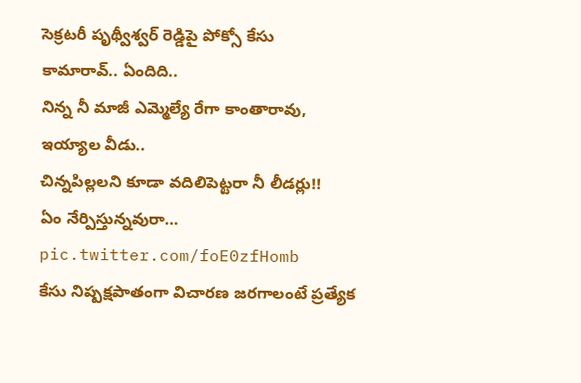సెక్రటరీ పృథ్వీశ్వర్ రెడ్డిపై పోక్సో కేసు
కామారావ్.. ఏందిది..
నిన్న నీ మాజీ ఎమ్మెల్యే రేగా కాంతారావు,
ఇయ్యాల వీడు..
చిన్నపిల్లలని కూడా వదిలిపెట్టరా నీ లీడర్లు!!
ఏం నేర్పిస్తున్నవురా… pic.twitter.com/foE0zfHomb
కేసు నిష్పక్షపాతంగా విచారణ జరగాలంటే ప్రత్యేక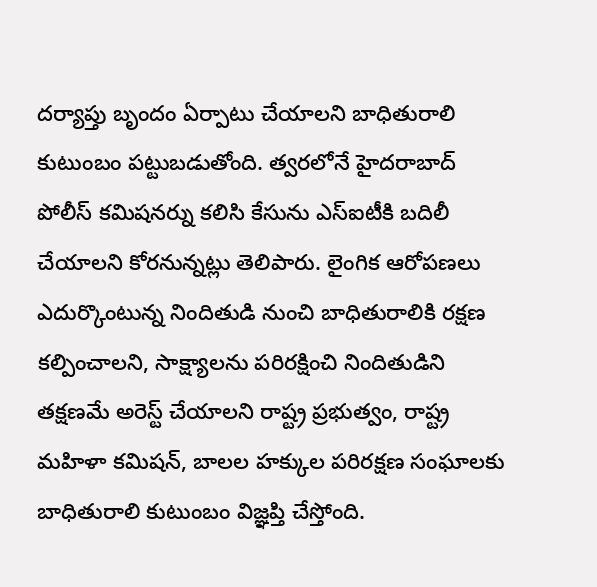దర్యాప్తు బృందం ఏర్పాటు చేయాలని బాధితురాలి కుటుంబం పట్టుబడుతోంది. త్వరలోనే హైదరాబాద్ పోలీస్ కమిషనర్ను కలిసి కేసును ఎస్ఐటీకి బదిలీ చేయాలని కోరనున్నట్లు తెలిపారు. లైంగిక ఆరోపణలు ఎదుర్కొంటున్న నిందితుడి నుంచి బాధితురాలికి రక్షణ కల్పించాలని, సాక్ష్యాలను పరిరక్షించి నిందితుడిని తక్షణమే అరెస్ట్ చేయాలని రాష్ట్ర ప్రభుత్వం, రాష్ట్ర మహిళా కమిషన్, బాలల హక్కుల పరిరక్షణ సంఘాలకు బాధితురాలి కుటుంబం విజ్ఞప్తి చేస్తోంది.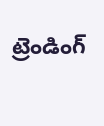ట్రెండింగ్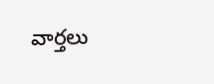వార్తలు